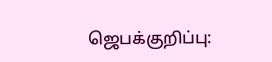ஜெபக்குறிப்பு: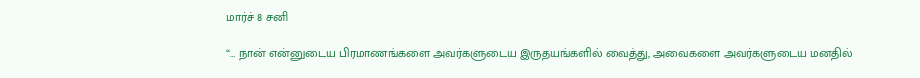மார்ச் 8 சனி

“… நான் என்னுடைய பிரமாணங்களை அவர்களுடைய இருதயங்களில் வைத்து, அவைகளை அவர்களுடைய மனதில்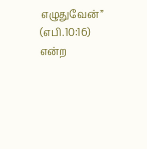எழுதுவேன்” (எபி.10:16) என்ற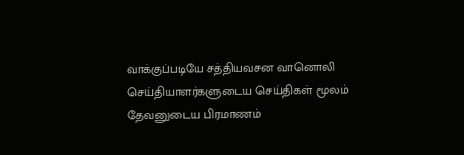வாக்குப்படியே சத்தியவசன வானொலி செய்தியாளர்களுடைய செய்திகள் மூலம் தேவனுடைய பிரமாணம்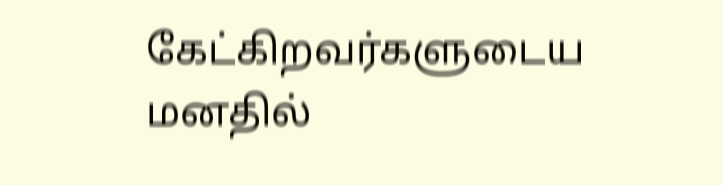கேட்கிறவர்களுடைய மனதில்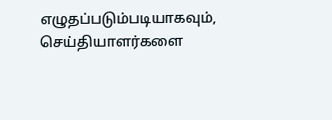எழுதப்படும்படியாகவும், செய்தியாளர்களை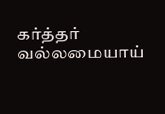கர்த்தர் வல்லமையாய்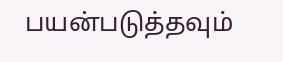பயன்படுத்தவும்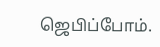ஜெபிப்போம்.